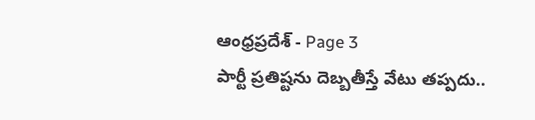ఆంధ్రప్రదేశ్ - Page 3
పార్టీ ప్రతిష్టను దెబ్బతీస్తే వేటు తప్పదు..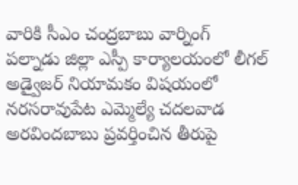వారికి సీఎం చంద్రబాబు వార్నింగ్
పల్నాడు జిల్లా ఎస్పీ కార్యాలయంలో లీగల్ అడ్వైజర్ నియామకం విషయంలో నరసరావుపేట ఎమ్మెల్యే చదలవాడ అరవిందబాబు ప్రవర్తించిన తీరుపై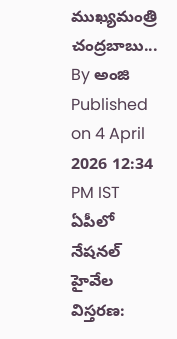ముఖ్యమంత్రి చంద్రబాబు...
By అంజి Published on 4 April 2026 12:34 PM IST
ఏపీలో నేషనల్ హైవేల విస్తరణ: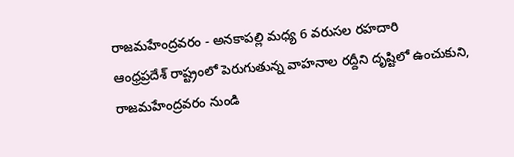రాజమహేంద్రవరం - అనకాపల్లి మధ్య 6 వరుసల రహదారి
ఆంధ్రప్రదేశ్ రాష్ట్రంలో పెరుగుతున్న వాహనాల రద్దీని దృష్టిలో ఉంచుకుని, రాజమహేంద్రవరం నుండి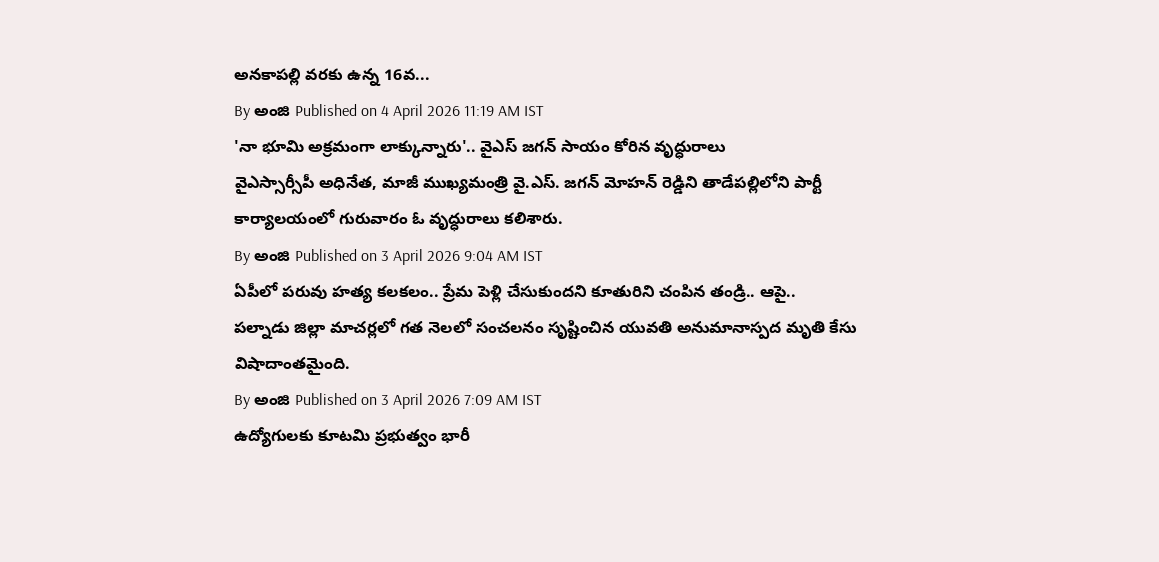అనకాపల్లి వరకు ఉన్న 16వ...
By అంజి Published on 4 April 2026 11:19 AM IST
'నా భూమి అక్రమంగా లాక్కున్నారు'.. వైఎస్ జగన్ సాయం కోరిన వృద్ధురాలు
వైఎస్సార్సీపీ అధినేత, మాజీ ముఖ్యమంత్రి వై.ఎస్. జగన్ మోహన్ రెడ్డిని తాడేపల్లిలోని పార్టీ కార్యాలయంలో గురువారం ఓ వృద్ధురాలు కలిశారు.
By అంజి Published on 3 April 2026 9:04 AM IST
ఏపీలో పరువు హత్య కలకలం.. ప్రేమ పెళ్లి చేసుకుందని కూతురిని చంపిన తండ్రి.. ఆపై..
పల్నాడు జిల్లా మాచర్లలో గత నెలలో సంచలనం సృష్టించిన యువతి అనుమానాస్పద మృతి కేసు విషాదాంతమైంది.
By అంజి Published on 3 April 2026 7:09 AM IST
ఉద్యోగులకు కూటమి ప్రభుత్వం భారీ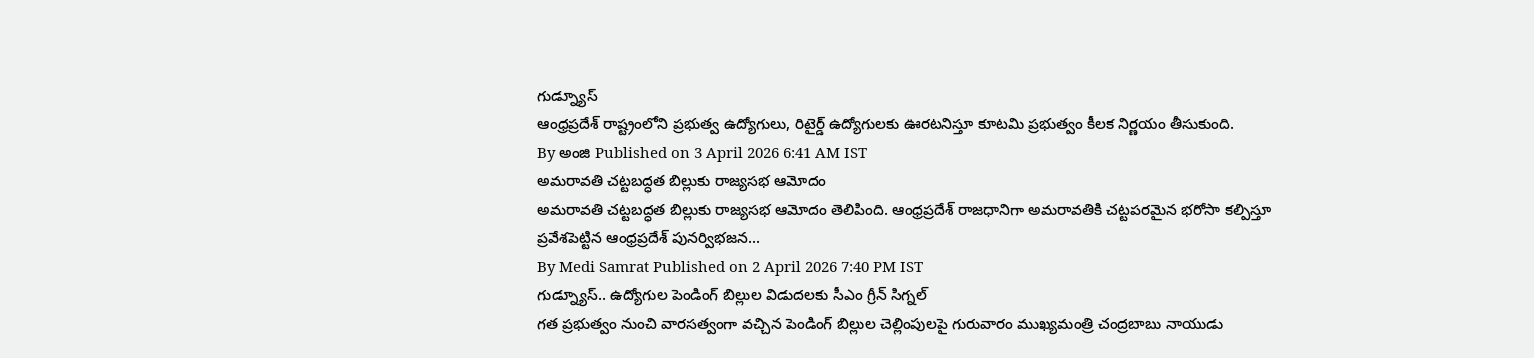గుడ్న్యూస్
ఆంధ్రప్రదేశ్ రాష్ట్రంలోని ప్రభుత్వ ఉద్యోగులు, రిటైర్డ్ ఉద్యోగులకు ఊరటనిస్తూ కూటమి ప్రభుత్వం కీలక నిర్ణయం తీసుకుంది.
By అంజి Published on 3 April 2026 6:41 AM IST
అమరావతి చట్టబద్ధత బిల్లుకు రాజ్యసభ ఆమోదం
అమరావతి చట్టబద్ధత బిల్లుకు రాజ్యసభ ఆమోదం తెలిపింది. ఆంధ్రప్రదేశ్ రాజధానిగా అమరావతికి చట్టపరమైన భరోసా కల్పిస్తూ ప్రవేశపెట్టిన ఆంధ్రప్రదేశ్ పునర్విభజన...
By Medi Samrat Published on 2 April 2026 7:40 PM IST
గుడ్న్యూస్.. ఉద్యోగుల పెండింగ్ బిల్లుల విడుదలకు సీఎం గ్రీన్ సిగ్నల్
గత ప్రభుత్వం నుంచి వారసత్వంగా వచ్చిన పెండింగ్ బిల్లుల చెల్లింపులపై గురువారం ముఖ్యమంత్రి చంద్రబాబు నాయుడు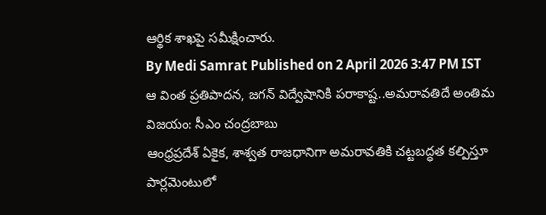ఆర్థిక శాఖపై సమీక్షించారు.
By Medi Samrat Published on 2 April 2026 3:47 PM IST
ఆ వింత ప్రతిపాదన, జగన్ విద్వేషానికి పరాకాష్ట..అమరావతిదే అంతిమ విజయం: సీఎం చంద్రబాబు
ఆంధ్రప్రదేశ్ ఏకైక, శాశ్వత రాజధానిగా అమరావతికి చట్టబద్ధత కల్పిస్తూ పార్లమెంటులో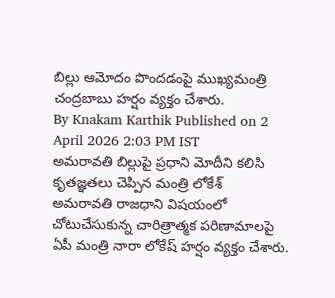బిల్లు ఆమోదం పొందడంపై ముఖ్యమంత్రి చంద్రబాబు హర్షం వ్యక్తం చేశారు.
By Knakam Karthik Published on 2 April 2026 2:03 PM IST
అమరావతి బిల్లుపై ప్రధాని మోదీని కలిసి కృతజ్ఞతలు చెప్పిన మంత్రి లోకేశ్
అమరావతి రాజధాని విషయంలో చోటుచేసుకున్న చారిత్రాత్మక పరిణామాలపై ఏపీ మంత్రి నారా లోకేష్ హర్షం వ్యక్తం చేశారు.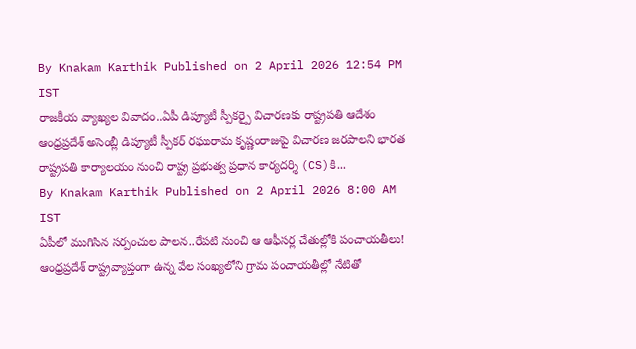By Knakam Karthik Published on 2 April 2026 12:54 PM IST
రాజకీయ వ్యాఖ్యల వివాదం..ఏపీ డిప్యూటీ స్పీకర్పై విచారణకు రాష్ట్రపతి ఆదేశం
ఆంధ్రప్రదేశ్ అసెంబ్లీ డిప్యూటీ స్పీకర్ రఘురామ కృష్ణంరాజుపై విచారణ జరపాలని భారత రాష్ట్రపతి కార్యాలయం నుంచి రాష్ట్ర ప్రభుత్వ ప్రధాన కార్యదర్శి (CS)కి...
By Knakam Karthik Published on 2 April 2026 8:00 AM IST
ఏపీలో ముగిసిన సర్పంచుల పాలన..రేపటి నుంచి ఆ ఆఫీసర్ల చేతుల్లోకి పంచాయతీలు!
ఆంధ్రప్రదేశ్ రాష్ట్రవ్యాప్తంగా ఉన్న వేల సంఖ్యలోని గ్రామ పంచాయతీల్లో నేటితో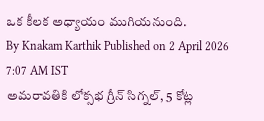ఒక కీలక అధ్యాయం ముగియనుంది.
By Knakam Karthik Published on 2 April 2026 7:07 AM IST
అమరావతికి లోక్సభ గ్రీన్ సిగ్నల్, 5 కోట్ల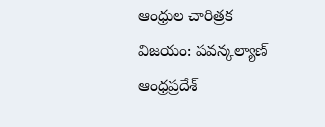ఆంధ్రుల చారిత్రక విజయం: పవన్కల్యాణ్
ఆంధ్రప్రదేశ్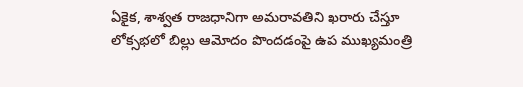ఏకైక, శాశ్వత రాజధానిగా అమరావతిని ఖరారు చేస్తూ లోక్సభలో బిల్లు ఆమోదం పొందడంపై ఉప ముఖ్యమంత్రి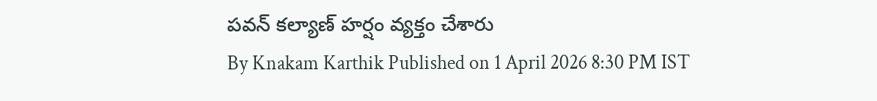పవన్ కల్యాణ్ హర్షం వ్యక్తం చేశారు
By Knakam Karthik Published on 1 April 2026 8:30 PM IST